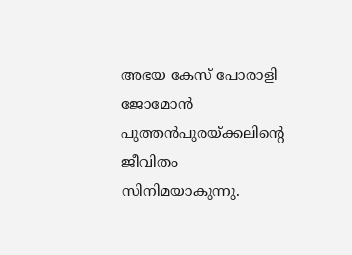അഭയ കേസ് പോരാളി ജോമോൻ പുത്തൻപുരയ്‍ക്കലിന്റെ ജീവിതം സിനിമയാകുന്നു.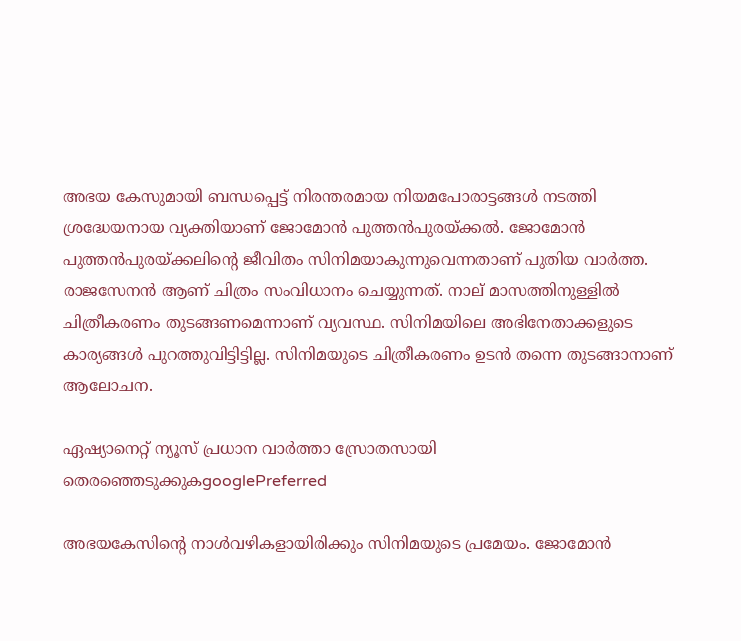അഭയ കേസുമായി ബന്ധപ്പെട്ട് നിരന്തരമായ നിയമപോരാട്ടങ്ങള്‍ നടത്തി ശ്രദ്ധേയനായ വ്യക്തിയാണ് ജോമോൻ പുത്തൻപുരയ്ക്കല്‍. ജോമോൻ പുത്തൻപുരയ്‍ക്കലിന്റെ ജീവിതം സിനിമയാകുന്നുവെന്നതാണ് പുതിയ വാര്‍ത്ത. രാജസേനൻ ആണ് ചിത്രം സംവിധാനം ചെയ്യുന്നത്. നാല് മാസത്തിനുള്ളില്‍ ചിത്രീകരണം തുടങ്ങണമെന്നാണ് വ്യവസ്ഥ. സിനിമയിലെ അഭിനേതാക്കളുടെ കാര്യങ്ങള്‍ പുറത്തുവിട്ടിട്ടില്ല. സിനിമയുടെ ചിത്രീകരണം ഉടൻ തന്നെ തുടങ്ങാനാണ് ആലോചന.

ഏഷ്യാനെറ്റ് ന്യൂസ് പ്രധാന വാർത്താ സ്രോതസായി തെരഞ്ഞെടുക്കുകgooglePreferred

അഭയകേസിന്റെ നാള്‍വഴികളായിരിക്കും സിനിമയുടെ പ്രമേയം. ജോമോൻ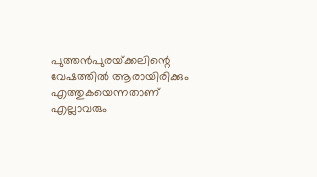പുത്തൻപുരയ്‍ക്കലിന്റെ വേഷത്തില്‍ ആരായിരിക്കും എത്തുകയെന്നതാണ് എല്ലാവരും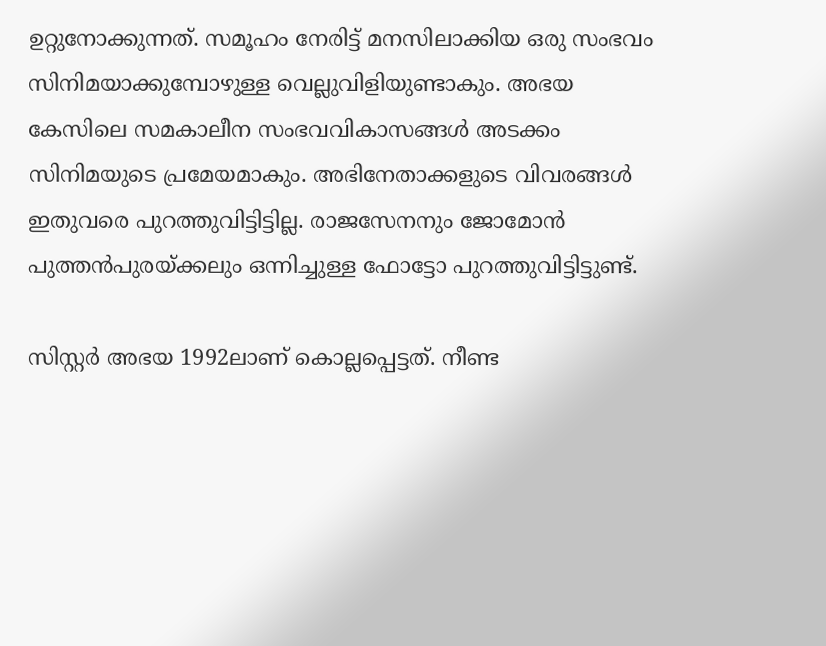ഉറ്റുനോക്കുന്നത്. സമൂഹം നേരിട്ട് മനസിലാക്കിയ ഒരു സംഭവം സിനിമയാക്കുമ്പോഴുള്ള വെല്ലുവിളിയുണ്ടാകും. അഭയ കേസിലെ സമകാലീന സംഭവവികാസങ്ങള്‍ അടക്കം സിനിമയുടെ പ്രമേയമാകും. അഭിനേതാക്കളുടെ വിവരങ്ങള്‍ ഇതുവരെ പുറത്തുവിട്ടിട്ടില്ല. രാജസേനനും ജോമോൻ പുത്തൻപുരയ്‍ക്കലും ഒന്നിച്ചുള്ള ഫോട്ടോ പുറത്തുവിട്ടിട്ടുണ്ട്.

സിസ്റ്റര്‍ അഭയ 1992ലാണ് കൊല്ലപ്പെട്ടത്. നീണ്ട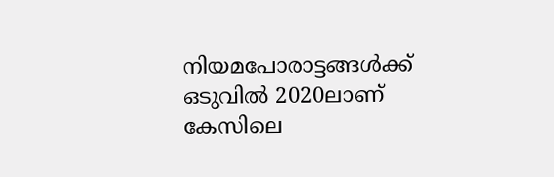നിയമപോരാട്ടങ്ങള്‍ക്ക് ഒടുവില്‍ 2020ലാണ് കേസിലെ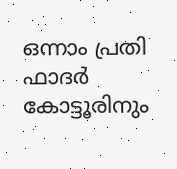ഒന്നാം പ്രതി ഫാദര്‍ കോട്ടൂരിനും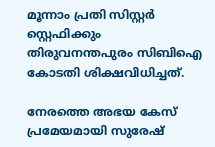മൂന്നാം പ്രതി സിസ്റ്റര്‍ സ്റ്റെഫിക്കും തിരുവനന്തപുരം സിബിഐ കോടതി ശിക്ഷവിധിച്ചത്.

നേരത്തെ അഭയ കേസ് പ്രമേയമായി സുരേഷ്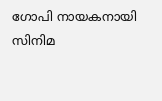ഗോപി നായകനായി സിനിമ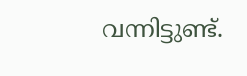വന്നിട്ടുണ്ട്.